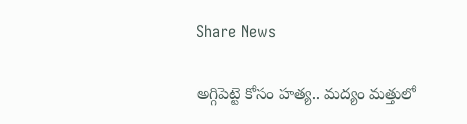Share News

అగ్గిపెట్టె కోసం హత్య.. మద్యం మత్తులో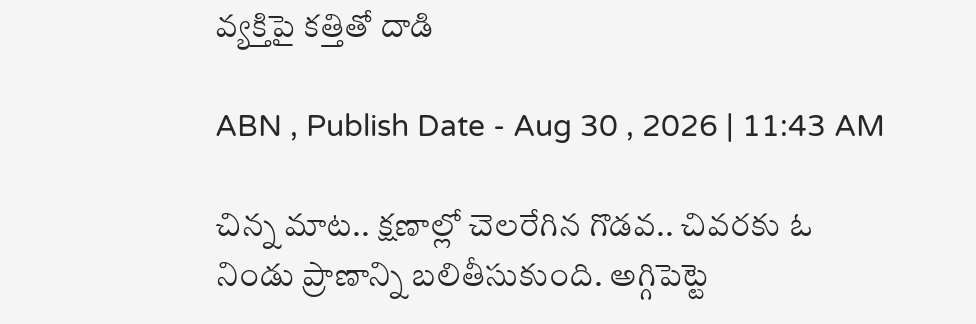వ్యక్తిపై కత్తితో దాడి

ABN , Publish Date - Aug 30 , 2026 | 11:43 AM

చిన్న మాట.. క్షణాల్లో చెలరేగిన గొడవ.. చివరకు ఓ నిండు ప్రాణాన్ని బలితీసుకుంది. అగ్గిపెట్టె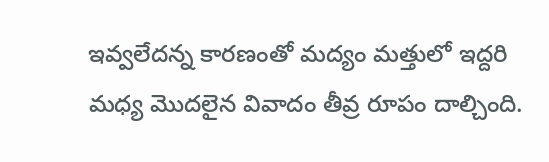ఇవ్వలేదన్న కారణంతో మద్యం మత్తులో ఇద్దరి మధ్య మొదలైన వివాదం తీవ్ర రూపం దాల్చింది.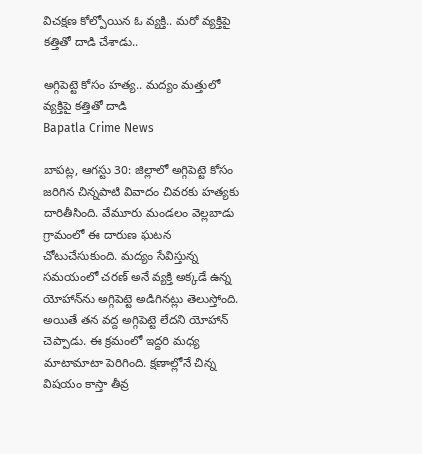విచక్షణ కోల్పోయిన ఓ వ్యక్తి.. మరో వ్యక్తిపై కత్తితో దాడి చేశాడు..

అగ్గిపెట్టె కోసం హత్య.. మద్యం మత్తులో వ్యక్తిపై కత్తితో దాడి
Bapatla Crime News

బాపట్ల, ఆగస్టు 30: జిల్లాలో అగ్గిపెట్టె కోసం జరిగిన చిన్నపాటి వివాదం చివరకు హత్యకు దారితీసింది. వేమూరు మండలం వెల్లబాడు గ్రామంలో ఈ దారుణ ఘటన చోటుచేసుకుంది. మద్యం సేవిస్తున్న సమయంలో చరణ్‌ అనే వ్యక్తి అక్కడే ఉన్న యోహాన్‌ను అగ్గిపెట్టె అడిగినట్లు తెలుస్తోంది. అయితే తన వద్ద అగ్గిపెట్టె లేదని యోహాన్‌ చెప్పాడు. ఈ క్రమంలో ఇద్దరి మధ్య మాటామాటా పెరిగింది. క్షణాల్లోనే చిన్న విషయం కాస్తా తీవ్ర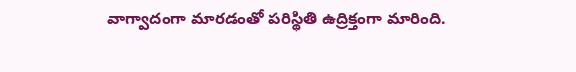వాగ్వాదంగా మారడంతో పరిస్థితి ఉద్రిక్తంగా మారింది.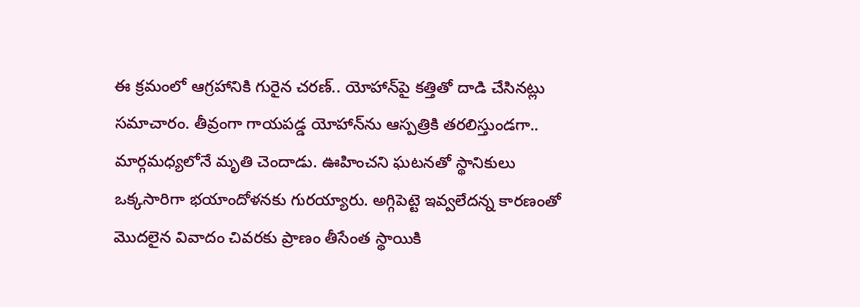ఈ క్రమంలో ఆగ్రహానికి గురైన చరణ్‌.. యోహాన్‌పై కత్తితో దాడి చేసినట్లు సమాచారం. తీవ్రంగా గాయపడ్డ యోహాన్‌ను ఆస్పత్రికి తరలిస్తుండగా.. మార్గమధ్యలోనే మృతి చెందాడు. ఊహించని ఘటనతో స్థానికులు ఒక్కసారిగా భయాందోళనకు గురయ్యారు. అగ్గిపెట్టె ఇవ్వలేదన్న కారణంతో మొదలైన వివాదం చివరకు ప్రాణం తీసేంత స్థాయికి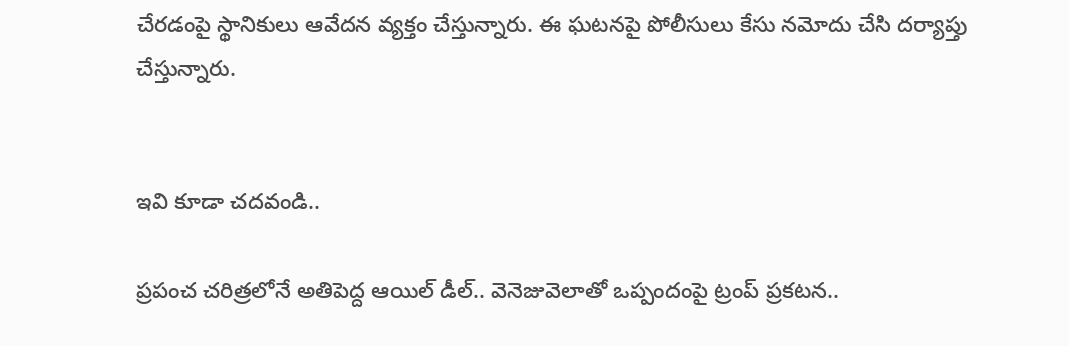చేరడంపై స్థానికులు ఆవేదన వ్యక్తం చేస్తున్నారు. ఈ ఘటనపై పోలీసులు కేసు నమోదు చేసి దర్యాప్తు చేస్తున్నారు.


ఇవి కూడా చదవండి..

ప్రపంచ చరిత్రలోనే అతిపెద్ద ఆయిల్ డీల్.. వెనెజువెలాతో ఒప్పందంపై ట్రంప్ ప్రకటన..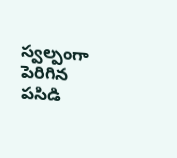స్వల్పంగా పెరిగిన పసిడి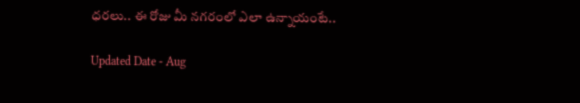ధరలు.. ఈ రోజు మీ నగరంలో ఎలా ఉన్నాయంటే..

Updated Date - Aug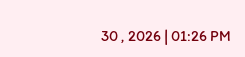30 , 2026 | 01:26 PM